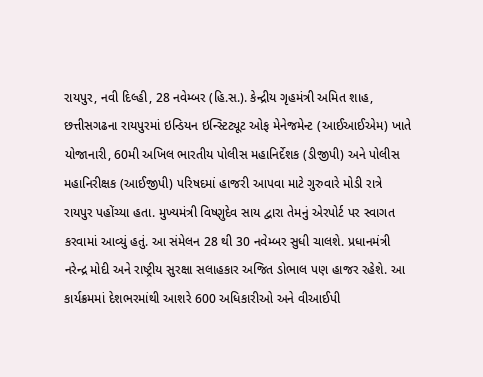રાયપુર, નવી દિલ્હી, 28 નવેમ્બર (હિ.સ.). કેન્દ્રીય ગૃહમંત્રી અમિત શાહ, છત્તીસગઢના રાયપુરમાં ઇન્ડિયન ઇન્સ્ટિટ્યૂટ ઓફ મેનેજમેન્ટ (આઈઆઈએમ) ખાતે યોજાનારી, 60મી અખિલ ભારતીય પોલીસ મહાનિર્દેશક (ડીજીપી) અને પોલીસ મહાનિરીક્ષક (આઈજીપી) પરિષદમાં હાજરી આપવા માટે ગુરુવારે મોડી રાત્રે રાયપુર પહોંચ્યા હતા. મુખ્યમંત્રી વિષ્ણુદેવ સાય દ્વારા તેમનું એરપોર્ટ પર સ્વાગત કરવામાં આવ્યું હતું. આ સંમેલન 28 થી 30 નવેમ્બર સુધી ચાલશે. પ્રધાનમંત્રી નરેન્દ્ર મોદી અને રાષ્ટ્રીય સુરક્ષા સલાહકાર અજિત ડોભાલ પણ હાજર રહેશે. આ કાર્યક્રમમાં દેશભરમાંથી આશરે 600 અધિકારીઓ અને વીઆઈપી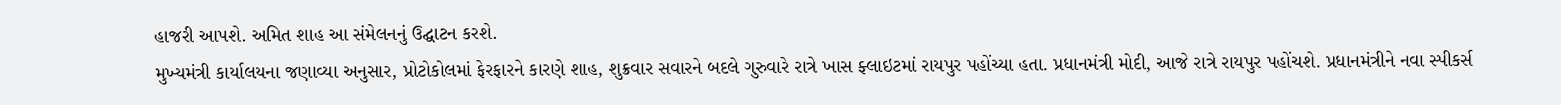હાજરી આપશે. અમિત શાહ આ સંમેલનનું ઉદ્ઘાટન કરશે.
મુખ્યમંત્રી કાર્યાલયના જણાવ્યા અનુસાર, પ્રોટોકોલમાં ફેરફારને કારણે શાહ, શુક્રવાર સવારને બદલે ગુરુવારે રાત્રે ખાસ ફ્લાઇટમાં રાયપુર પહોંચ્યા હતા. પ્રધાનમંત્રી મોદી, આજે રાત્રે રાયપુર પહોંચશે. પ્રધાનમંત્રીને નવા સ્પીકર્સ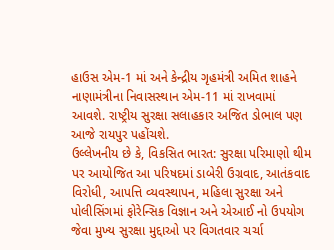હાઉસ એમ-1 માં અને કેન્દ્રીય ગૃહમંત્રી અમિત શાહને નાણામંત્રીના નિવાસસ્થાન એમ-11 માં રાખવામાં આવશે. રાષ્ટ્રીય સુરક્ષા સલાહકાર અજિત ડોભાલ પણ આજે રાયપુર પહોંચશે.
ઉલ્લેખનીય છે કે, વિકસિત ભારત: સુરક્ષા પરિમાણો થીમ પર આયોજિત આ પરિષદમાં ડાબેરી ઉગ્રવાદ, આતંકવાદ વિરોધી, આપત્તિ વ્યવસ્થાપન, મહિલા સુરક્ષા અને પોલીસિંગમાં ફોરેન્સિક વિજ્ઞાન અને એઆઈ નો ઉપયોગ જેવા મુખ્ય સુરક્ષા મુદ્દાઓ પર વિગતવાર ચર્ચા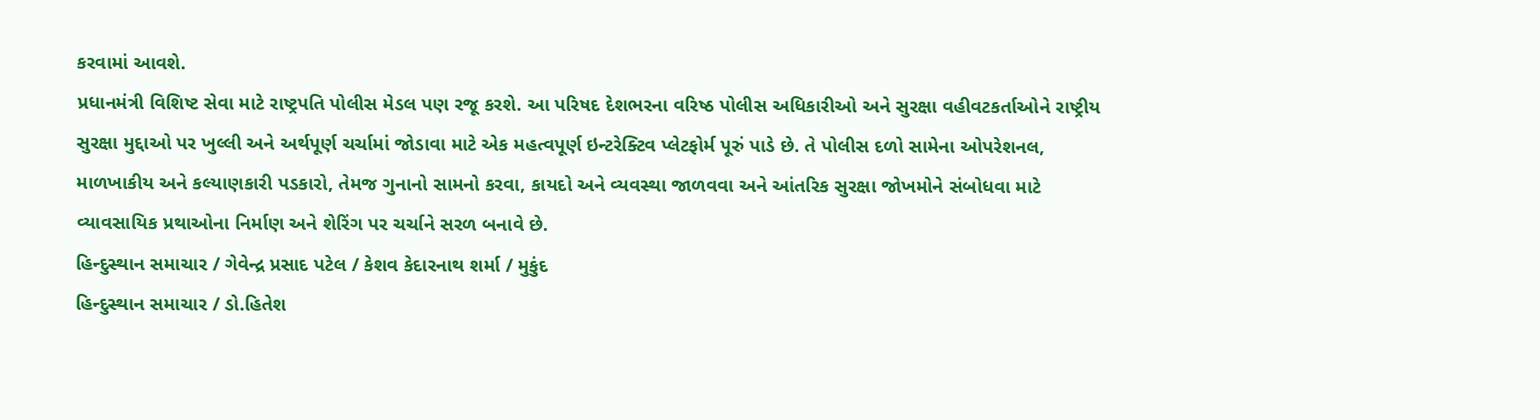કરવામાં આવશે.
પ્રધાનમંત્રી વિશિષ્ટ સેવા માટે રાષ્ટ્રપતિ પોલીસ મેડલ પણ રજૂ કરશે. આ પરિષદ દેશભરના વરિષ્ઠ પોલીસ અધિકારીઓ અને સુરક્ષા વહીવટકર્તાઓને રાષ્ટ્રીય સુરક્ષા મુદ્દાઓ પર ખુલ્લી અને અર્થપૂર્ણ ચર્ચામાં જોડાવા માટે એક મહત્વપૂર્ણ ઇન્ટરેક્ટિવ પ્લેટફોર્મ પૂરું પાડે છે. તે પોલીસ દળો સામેના ઓપરેશનલ, માળખાકીય અને કલ્યાણકારી પડકારો, તેમજ ગુનાનો સામનો કરવા, કાયદો અને વ્યવસ્થા જાળવવા અને આંતરિક સુરક્ષા જોખમોને સંબોધવા માટે વ્યાવસાયિક પ્રથાઓના નિર્માણ અને શેરિંગ પર ચર્ચાને સરળ બનાવે છે.
હિન્દુસ્થાન સમાચાર / ગેવેન્દ્ર પ્રસાદ પટેલ / કેશવ કેદારનાથ શર્મા / મુકુંદ
હિન્દુસ્થાન સમાચાર / ડો.હિતેશ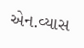એન.વ્યાસ